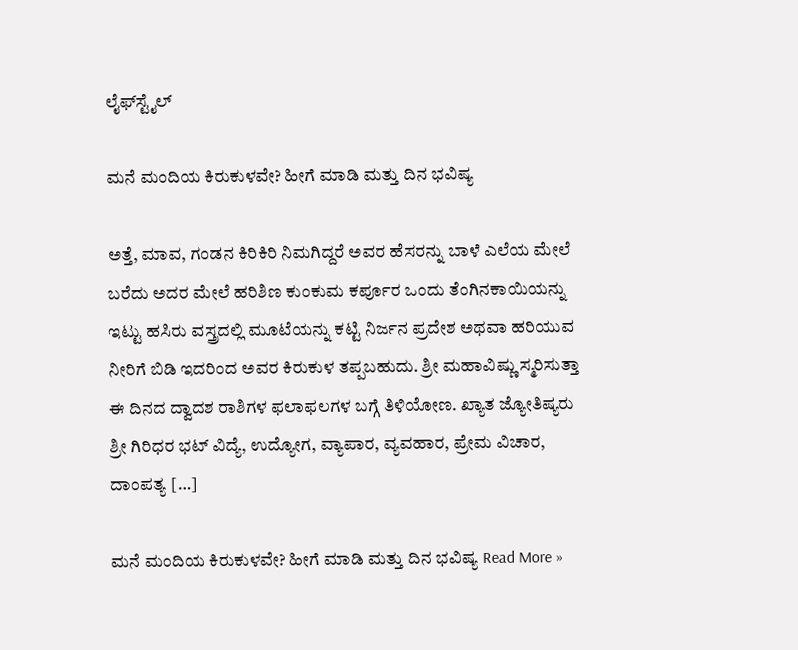ಲೈಫ್‍ಸ್ಟೈಲ್

ಮನೆ ಮಂದಿಯ ಕಿರುಕುಳವೇ? ಹೀಗೆ ಮಾಡಿ ಮತ್ತು ದಿನ ಭವಿಷ್ಯ

ಅತ್ತೆ, ಮಾವ, ಗಂಡನ ಕಿರಿಕಿರಿ ನಿಮಗಿದ್ದರೆ ಅವರ ಹೆಸರನ್ನು ಬಾಳೆ ಎಲೆಯ ಮೇಲೆ ಬರೆದು ಅದರ ಮೇಲೆ ಹರಿಶಿಣ ಕುಂಕುಮ ಕರ್ಪೂರ ಒಂದು ತೆಂಗಿನಕಾಯಿಯನ್ನು ಇಟ್ಟು ಹಸಿರು ವಸ್ತ್ರದಲ್ಲಿ ಮೂಟೆಯನ್ನು ಕಟ್ಟಿ ನಿರ್ಜನ ಪ್ರದೇಶ ಅಥವಾ ಹರಿಯುವ ನೀರಿಗೆ ಬಿಡಿ ಇದರಿಂದ ಅವರ ಕಿರುಕುಳ ತಪ್ಪಬಹುದು. ಶ್ರೀ ಮಹಾವಿಷ್ಣು ಸ್ಮರಿಸುತ್ತಾ ಈ ದಿನದ ದ್ವಾದಶ ರಾಶಿಗಳ ಫಲಾಫಲಗಳ ಬಗ್ಗೆ ತಿಳಿಯೋಣ. ಖ್ಯಾತ ಜ್ಯೋತಿಷ್ಯರು ಶ್ರೀ ಗಿರಿಧರ ಭಟ್ ವಿದ್ಯೆ, ಉದ್ಯೋಗ, ವ್ಯಾಪಾರ, ವ್ಯವಹಾರ, ಪ್ರೇಮ ವಿಚಾರ, ದಾಂಪತ್ಯ […]

ಮನೆ ಮಂದಿಯ ಕಿರುಕುಳವೇ? ಹೀಗೆ ಮಾಡಿ ಮತ್ತು ದಿನ ಭವಿಷ್ಯ Read More »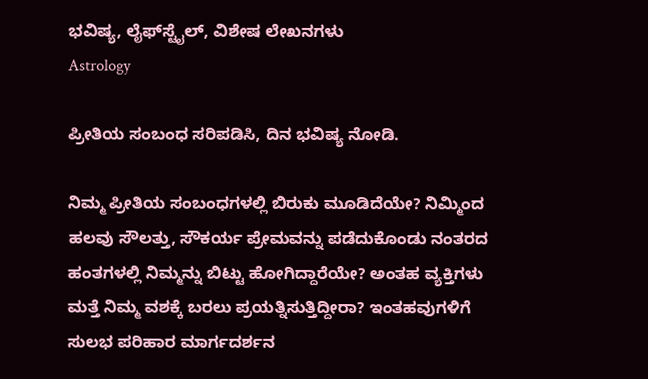ಭವಿಷ್ಯ, ಲೈಫ್‍ಸ್ಟೈಲ್, ವಿಶೇಷ ಲೇಖನಗಳು
Astrology

ಪ್ರೀತಿಯ ಸಂಬಂಧ ಸರಿಪಡಿಸಿ, ದಿನ ಭವಿಷ್ಯ ನೋಡಿ.

ನಿಮ್ಮ ಪ್ರೀತಿಯ ಸಂಬಂಧಗಳಲ್ಲಿ ಬಿರುಕು ಮೂಡಿದೆಯೇ? ನಿಮ್ಮಿಂದ ಹಲವು ಸೌಲತ್ತು, ಸೌಕರ್ಯ ಪ್ರೇಮವನ್ನು ಪಡೆದುಕೊಂಡು ನಂತರದ ಹಂತಗಳಲ್ಲಿ ನಿಮ್ಮನ್ನು ಬಿಟ್ಟು ಹೋಗಿದ್ದಾರೆಯೇ? ಅಂತಹ ವ್ಯಕ್ತಿಗಳು ಮತ್ತೆ ನಿಮ್ಮ ವಶಕ್ಕೆ ಬರಲು ಪ್ರಯತ್ನಿಸುತ್ತಿದ್ದೀರಾ? ಇಂತಹವುಗಳಿಗೆ ಸುಲಭ ಪರಿಹಾರ ಮಾರ್ಗದರ್ಶನ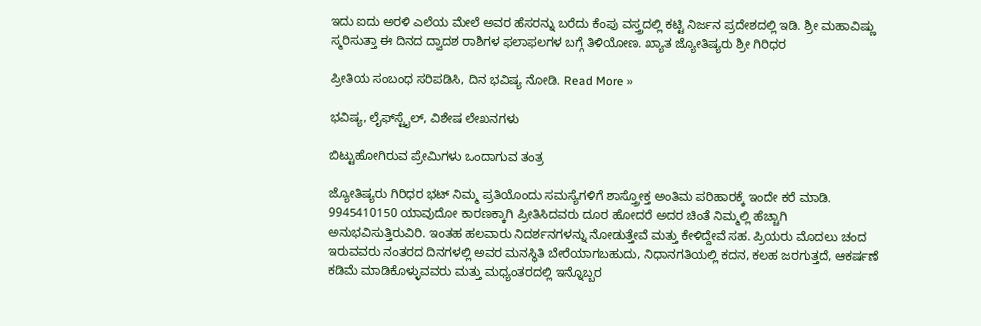ಇದು ಐದು ಅರಳಿ ಎಲೆಯ ಮೇಲೆ ಅವರ ಹೆಸರನ್ನು ಬರೆದು ಕೆಂಪು ವಸ್ತ್ರದಲ್ಲಿ ಕಟ್ಟಿ ನಿರ್ಜನ ಪ್ರದೇಶದಲ್ಲಿ ಇಡಿ. ಶ್ರೀ ಮಹಾವಿಷ್ಣು ಸ್ಮರಿಸುತ್ತಾ ಈ ದಿನದ ದ್ವಾದಶ ರಾಶಿಗಳ ಫಲಾಫಲಗಳ ಬಗ್ಗೆ ತಿಳಿಯೋಣ. ಖ್ಯಾತ ಜ್ಯೋತಿಷ್ಯರು ಶ್ರೀ ಗಿರಿಧರ

ಪ್ರೀತಿಯ ಸಂಬಂಧ ಸರಿಪಡಿಸಿ, ದಿನ ಭವಿಷ್ಯ ನೋಡಿ. Read More »

ಭವಿಷ್ಯ, ಲೈಫ್‍ಸ್ಟೈಲ್, ವಿಶೇಷ ಲೇಖನಗಳು

ಬಿಟ್ಟುಹೋಗಿರುವ ಪ್ರೇಮಿಗಳು ಒಂದಾಗುವ ತಂತ್ರ

ಜ್ಯೋತಿಷ್ಯರು ಗಿರಿಧರ ಭಟ್ ನಿಮ್ಮ ಪ್ರತಿಯೊಂದು ಸಮಸ್ಯೆಗಳಿಗೆ ಶಾಸ್ತ್ರೋಕ್ತ ಅಂತಿಮ ಪರಿಹಾರಕ್ಕೆ ಇಂದೇ ಕರೆ ಮಾಡಿ. 9945410150 ಯಾವುದೋ ಕಾರಣಕ್ಕಾಗಿ ಪ್ರೀತಿಸಿದವರು ದೂರ ಹೋದರೆ ಅದರ ಚಿಂತೆ ನಿಮ್ಮಲ್ಲಿ ಹೆಚ್ಚಾಗಿ ಅನುಭವಿಸುತ್ತಿರುವಿರಿ. ಇಂತಹ ಹಲವಾರು ನಿದರ್ಶನಗಳನ್ನು ನೋಡುತ್ತೇವೆ ಮತ್ತು ಕೇಳಿದ್ದೇವೆ ಸಹ. ಪ್ರಿಯರು ಮೊದಲು ಚಂದ ಇರುವವರು ನಂತರದ ದಿನಗಳಲ್ಲಿ ಅವರ ಮನಸ್ಥಿತಿ ಬೇರೆಯಾಗಬಹುದು, ನಿಧಾನಗತಿಯಲ್ಲಿ ಕದನ, ಕಲಹ ಜರಗುತ್ತದೆ, ಆಕರ್ಷಣೆ ಕಡಿಮೆ ಮಾಡಿಕೊಳ್ಳುವವರು ಮತ್ತು ಮಧ್ಯಂತರದಲ್ಲಿ ಇನ್ನೊಬ್ಬರ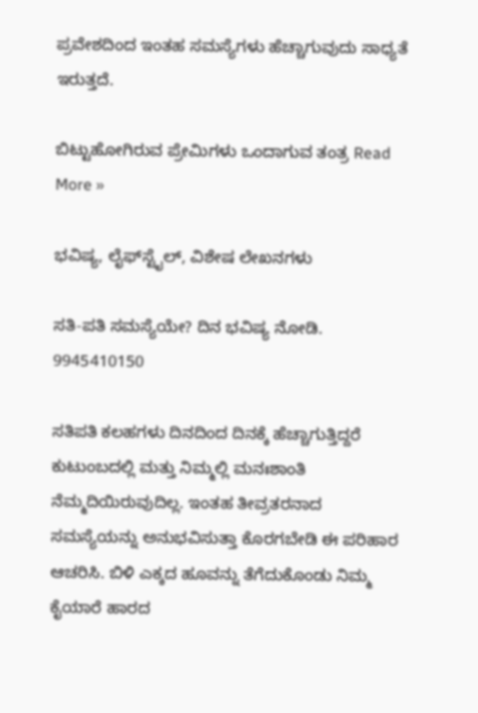ಪ್ರವೇಶದಿಂದ ಇಂತಹ ಸಮಸ್ಯೆಗಳು ಹೆಚ್ಚಾಗುವುದು ಸಾಧ್ಯತೆ ಇರುತ್ತದೆ.

ಬಿಟ್ಟುಹೋಗಿರುವ ಪ್ರೇಮಿಗಳು ಒಂದಾಗುವ ತಂತ್ರ Read More »

ಭವಿಷ್ಯ, ಲೈಫ್‍ಸ್ಟೈಲ್, ವಿಶೇಷ ಲೇಖನಗಳು

ಸತಿ-ಪತಿ ಸಮಸ್ಯೆಯೇ? ದಿನ ಭವಿಷ್ಯ ನೋಡಿ. 9945410150

ಸತಿಪತಿ ಕಲಹಗಳು ದಿನದಿಂದ ದಿನಕ್ಕೆ ಹೆಚ್ಚಾಗುತ್ತಿದ್ದರೆ ಕುಟುಂಬದಲ್ಲಿ ಮತ್ತು ನಿಮ್ಮಲ್ಲಿ ಮನಃಶಾಂತಿ ನೆಮ್ಮದಿಯಿರುವುದಿಲ್ಲ. ಇಂತಹ ತೀವ್ರತರನಾದ ಸಮಸ್ಯೆಯನ್ನು ಅನುಭವಿಸುತ್ತಾ ಕೊರಗಬೇಡಿ ಈ ಪರಿಹಾರ ಆಚರಿಸಿ. ಬಿಳಿ ಎಕ್ಕದ ಹೂವನ್ನು ತೆಗೆದುಕೊಂಡು ನಿಮ್ಮ ಕೈಯಾರೆ ಹಾರದ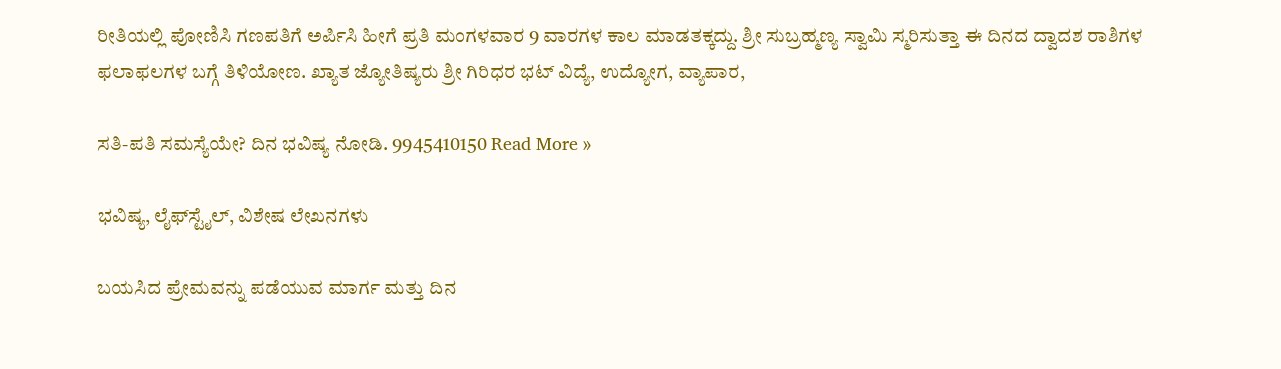ರೀತಿಯಲ್ಲಿ ಪೋಣಿಸಿ ಗಣಪತಿಗೆ ಅರ್ಪಿಸಿ ಹೀಗೆ ಪ್ರತಿ ಮಂಗಳವಾರ 9 ವಾರಗಳ ಕಾಲ ಮಾಡತಕ್ಕದ್ದು. ಶ್ರೀ ಸುಬ್ರಹ್ಮಣ್ಯ ಸ್ವಾಮಿ ಸ್ಮರಿಸುತ್ತಾ ಈ ದಿನದ ದ್ವಾದಶ ರಾಶಿಗಳ ಫಲಾಫಲಗಳ ಬಗ್ಗೆ ತಿಳಿಯೋಣ. ಖ್ಯಾತ ಜ್ಯೋತಿಷ್ಯರು ಶ್ರೀ ಗಿರಿಧರ ಭಟ್ ವಿದ್ಯೆ, ಉದ್ಯೋಗ, ವ್ಯಾಪಾರ,

ಸತಿ-ಪತಿ ಸಮಸ್ಯೆಯೇ? ದಿನ ಭವಿಷ್ಯ ನೋಡಿ. 9945410150 Read More »

ಭವಿಷ್ಯ, ಲೈಫ್‍ಸ್ಟೈಲ್, ವಿಶೇಷ ಲೇಖನಗಳು

ಬಯಸಿದ ಪ್ರೇಮವನ್ನು ಪಡೆಯುವ ಮಾರ್ಗ ಮತ್ತು ದಿನ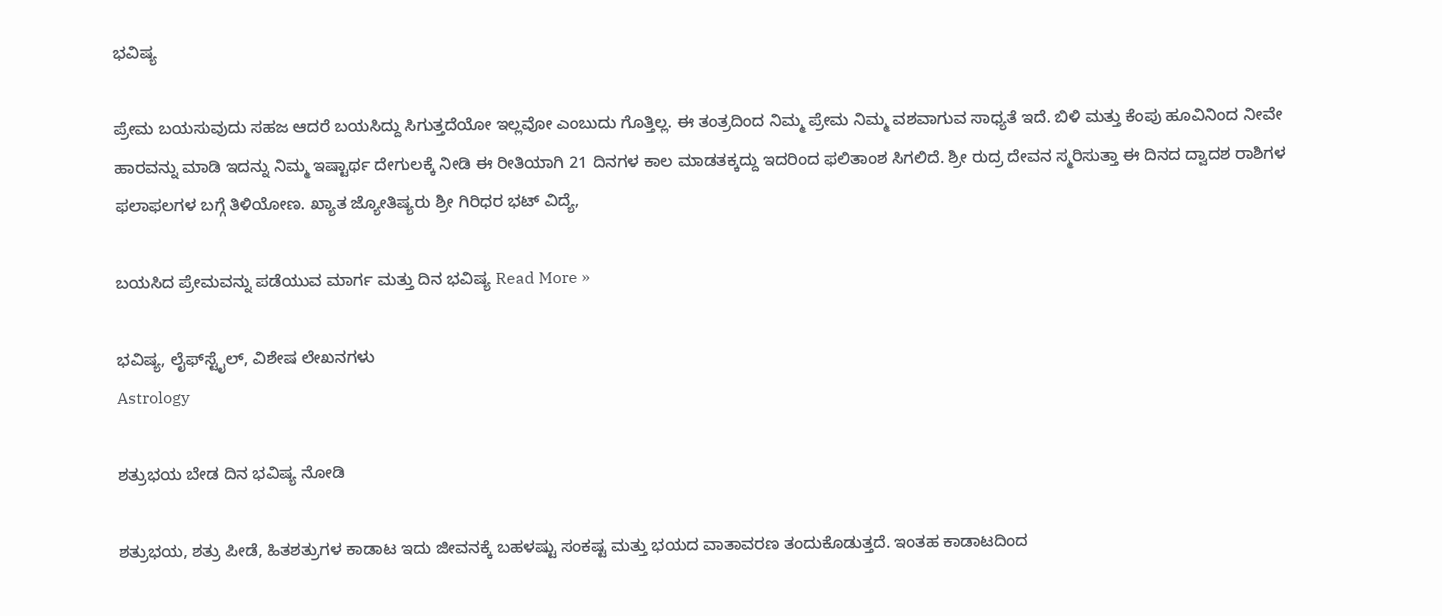ಭವಿಷ್ಯ

ಪ್ರೇಮ ಬಯಸುವುದು ಸಹಜ ಆದರೆ ಬಯಸಿದ್ದು ಸಿಗುತ್ತದೆಯೋ ಇಲ್ಲವೋ ಎಂಬುದು ಗೊತ್ತಿಲ್ಲ. ಈ ತಂತ್ರದಿಂದ ನಿಮ್ಮ ಪ್ರೇಮ ನಿಮ್ಮ ವಶವಾಗುವ ಸಾಧ್ಯತೆ ಇದೆ. ಬಿಳಿ ಮತ್ತು ಕೆಂಪು ಹೂವಿನಿಂದ ನೀವೇ ಹಾರವನ್ನು ಮಾಡಿ ಇದನ್ನು ನಿಮ್ಮ ಇಷ್ಟಾರ್ಥ ದೇಗುಲಕ್ಕೆ ನೀಡಿ ಈ ರೀತಿಯಾಗಿ 21 ದಿನಗಳ ಕಾಲ ಮಾಡತಕ್ಕದ್ದು ಇದರಿಂದ ಫಲಿತಾಂಶ ಸಿಗಲಿದೆ. ಶ್ರೀ ರುದ್ರ ದೇವನ ಸ್ಮರಿಸುತ್ತಾ ಈ ದಿನದ ದ್ವಾದಶ ರಾಶಿಗಳ ಫಲಾಫಲಗಳ ಬಗ್ಗೆ ತಿಳಿಯೋಣ. ಖ್ಯಾತ ಜ್ಯೋತಿಷ್ಯರು ಶ್ರೀ ಗಿರಿಧರ ಭಟ್ ವಿದ್ಯೆ,

ಬಯಸಿದ ಪ್ರೇಮವನ್ನು ಪಡೆಯುವ ಮಾರ್ಗ ಮತ್ತು ದಿನ ಭವಿಷ್ಯ Read More »

ಭವಿಷ್ಯ, ಲೈಫ್‍ಸ್ಟೈಲ್, ವಿಶೇಷ ಲೇಖನಗಳು
Astrology

ಶತ್ರುಭಯ ಬೇಡ ದಿನ ಭವಿಷ್ಯ ನೋಡಿ

ಶತ್ರುಭಯ, ಶತ್ರು ಪೀಡೆ, ಹಿತಶತ್ರುಗಳ ಕಾಡಾಟ ಇದು ಜೀವನಕ್ಕೆ ಬಹಳಷ್ಟು ಸಂಕಷ್ಟ ಮತ್ತು ಭಯದ ವಾತಾವರಣ ತಂದುಕೊಡುತ್ತದೆ. ಇಂತಹ ಕಾಡಾಟದಿಂದ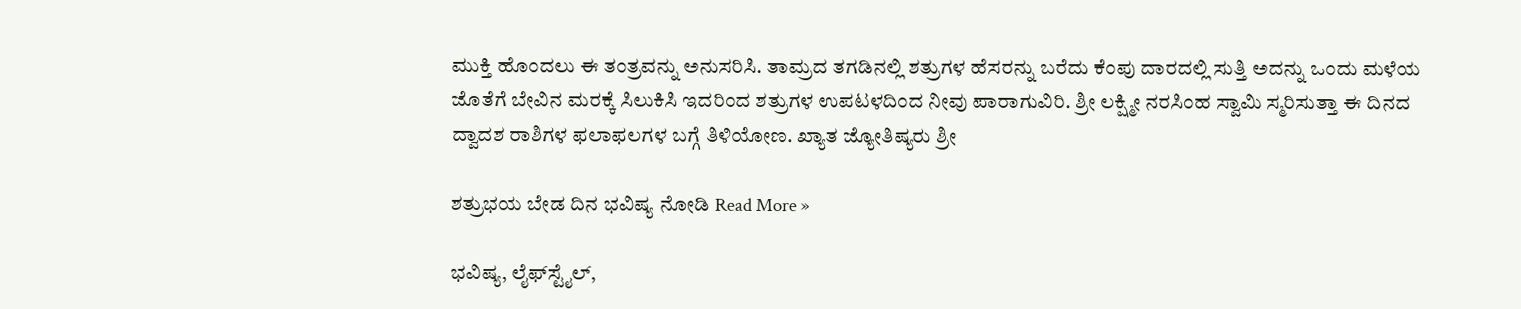ಮುಕ್ತಿ ಹೊಂದಲು ಈ ತಂತ್ರವನ್ನು ಅನುಸರಿಸಿ. ತಾಮ್ರದ ತಗಡಿನಲ್ಲಿ ಶತ್ರುಗಳ ಹೆಸರನ್ನು ಬರೆದು ಕೆಂಪು ದಾರದಲ್ಲಿ ಸುತ್ತಿ ಅದನ್ನು ಒಂದು ಮಳೆಯ ಜೊತೆಗೆ ಬೇವಿನ ಮರಕ್ಕೆ ಸಿಲುಕಿಸಿ ಇದರಿಂದ ಶತ್ರುಗಳ ಉಪಟಳದಿಂದ ನೀವು ಪಾರಾಗುವಿರಿ. ಶ್ರೀ ಲಕ್ಷ್ಮೀ ನರಸಿಂಹ ಸ್ವಾಮಿ ಸ್ಮರಿಸುತ್ತಾ ಈ ದಿನದ ದ್ವಾದಶ ರಾಶಿಗಳ ಫಲಾಫಲಗಳ ಬಗ್ಗೆ ತಿಳಿಯೋಣ. ಖ್ಯಾತ ಜ್ಯೋತಿಷ್ಯರು ಶ್ರೀ

ಶತ್ರುಭಯ ಬೇಡ ದಿನ ಭವಿಷ್ಯ ನೋಡಿ Read More »

ಭವಿಷ್ಯ, ಲೈಫ್‍ಸ್ಟೈಲ್,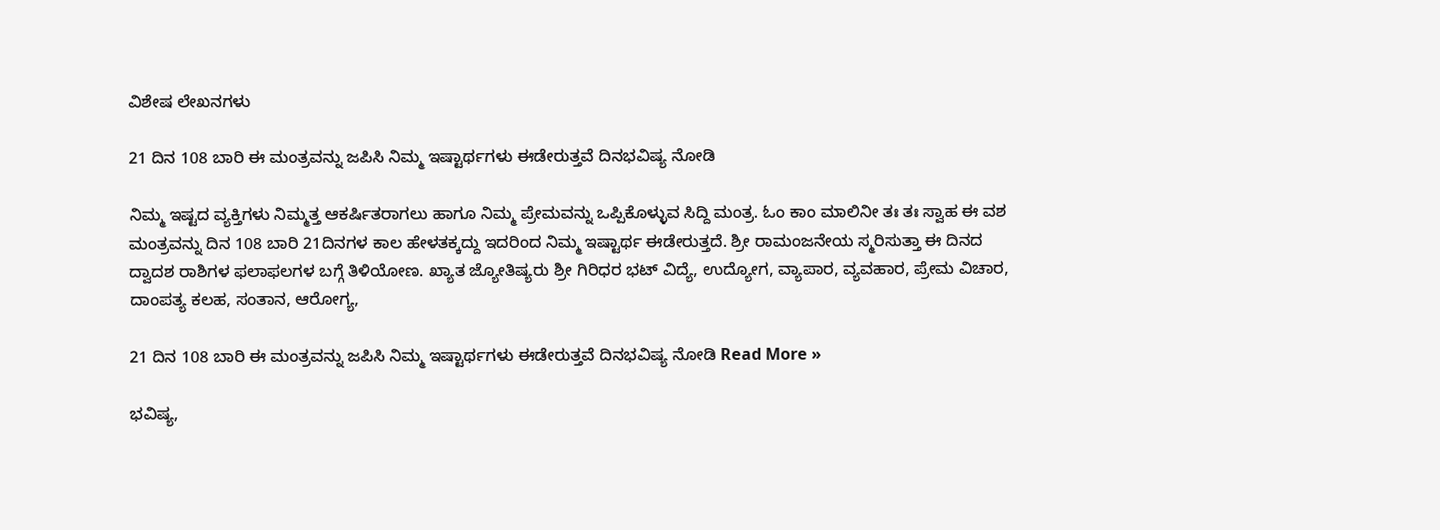ವಿಶೇಷ ಲೇಖನಗಳು

21 ದಿನ 108 ಬಾರಿ ಈ ಮಂತ್ರವನ್ನು ಜಪಿಸಿ ನಿಮ್ಮ ಇಷ್ಟಾರ್ಥಗಳು ಈಡೇರುತ್ತವೆ ದಿನಭವಿಷ್ಯ ನೋಡಿ

ನಿಮ್ಮ ಇಷ್ಟದ ವ್ಯಕ್ತಿಗಳು ನಿಮ್ಮತ್ತ ಆಕರ್ಷಿತರಾಗಲು ಹಾಗೂ ನಿಮ್ಮ ಪ್ರೇಮವನ್ನು ಒಪ್ಪಿಕೊಳ್ಳುವ ಸಿದ್ದಿ ಮಂತ್ರ. ಓಂ ಕಾಂ ಮಾಲಿನೀ ತಃ ತಃ ಸ್ವಾಹ ಈ ವಶ ಮಂತ್ರವನ್ನು ದಿನ 108 ಬಾರಿ 21ದಿನಗಳ ಕಾಲ ಹೇಳತಕ್ಕದ್ದು ಇದರಿಂದ ನಿಮ್ಮ ಇಷ್ಟಾರ್ಥ ಈಡೇರುತ್ತದೆ. ಶ್ರೀ ರಾಮಂಜನೇಯ ಸ್ಮರಿಸುತ್ತಾ ಈ ದಿನದ ದ್ವಾದಶ ರಾಶಿಗಳ ಫಲಾಫಲಗಳ ಬಗ್ಗೆ ತಿಳಿಯೋಣ. ಖ್ಯಾತ ಜ್ಯೋತಿಷ್ಯರು ಶ್ರೀ ಗಿರಿಧರ ಭಟ್ ವಿದ್ಯೆ, ಉದ್ಯೋಗ, ವ್ಯಾಪಾರ, ವ್ಯವಹಾರ, ಪ್ರೇಮ ವಿಚಾರ, ದಾಂಪತ್ಯ ಕಲಹ, ಸಂತಾನ, ಆರೋಗ್ಯ,

21 ದಿನ 108 ಬಾರಿ ಈ ಮಂತ್ರವನ್ನು ಜಪಿಸಿ ನಿಮ್ಮ ಇಷ್ಟಾರ್ಥಗಳು ಈಡೇರುತ್ತವೆ ದಿನಭವಿಷ್ಯ ನೋಡಿ Read More »

ಭವಿಷ್ಯ,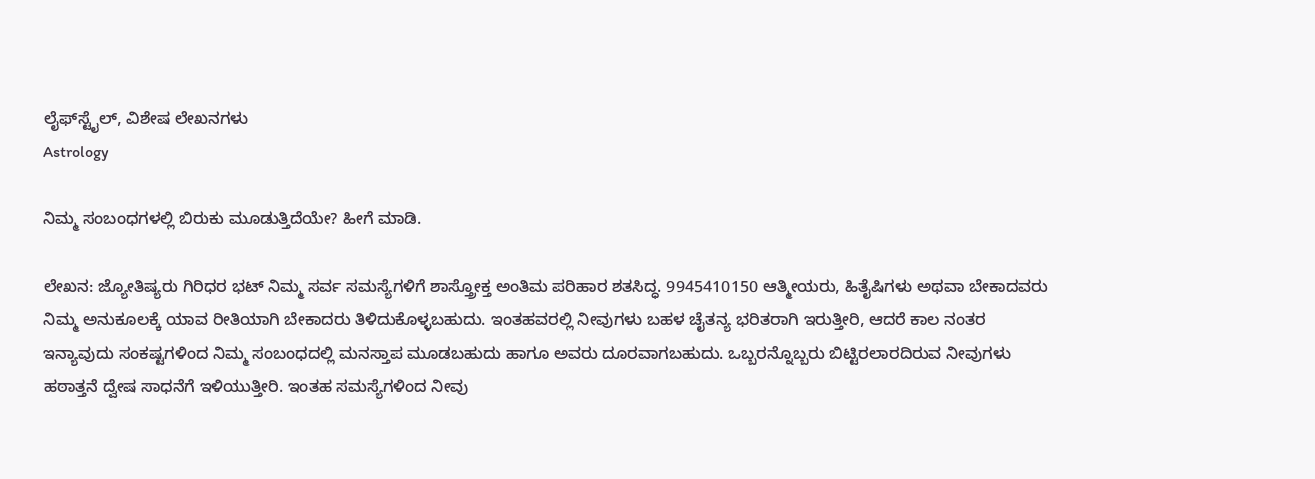ಲೈಫ್‍ಸ್ಟೈಲ್, ವಿಶೇಷ ಲೇಖನಗಳು
Astrology

ನಿಮ್ಮ ಸಂಬಂಧಗಳಲ್ಲಿ ಬಿರುಕು ಮೂಡುತ್ತಿದೆಯೇ? ಹೀಗೆ ಮಾಡಿ.

ಲೇಖನ: ಜ್ಯೋತಿಷ್ಯರು ಗಿರಿಧರ ಭಟ್ ನಿಮ್ಮ ಸರ್ವ ಸಮಸ್ಯೆಗಳಿಗೆ ಶಾಸ್ತ್ರೋಕ್ತ ಅಂತಿಮ ಪರಿಹಾರ ಶತಸಿದ್ಧ. 9945410150 ಆತ್ಮೀಯರು, ಹಿತೈಷಿಗಳು ಅಥವಾ ಬೇಕಾದವರು ನಿಮ್ಮ ಅನುಕೂಲಕ್ಕೆ ಯಾವ ರೀತಿಯಾಗಿ ಬೇಕಾದರು ತಿಳಿದುಕೊಳ್ಳಬಹುದು. ಇಂತಹವರಲ್ಲಿ ನೀವುಗಳು ಬಹಳ ಚೈತನ್ಯ ಭರಿತರಾಗಿ ಇರುತ್ತೀರಿ, ಆದರೆ ಕಾಲ ನಂತರ ಇನ್ಯಾವುದು ಸಂಕಷ್ಟಗಳಿಂದ ನಿಮ್ಮ ಸಂಬಂಧದಲ್ಲಿ ಮನಸ್ತಾಪ ಮೂಡಬಹುದು ಹಾಗೂ ಅವರು ದೂರವಾಗಬಹುದು. ಒಬ್ಬರನ್ನೊಬ್ಬರು ಬಿಟ್ಟಿರಲಾರದಿರುವ ನೀವುಗಳು ಹಠಾತ್ತನೆ ದ್ವೇಷ ಸಾಧನೆಗೆ ಇಳಿಯುತ್ತೀರಿ. ಇಂತಹ ಸಮಸ್ಯೆಗಳಿಂದ ನೀವು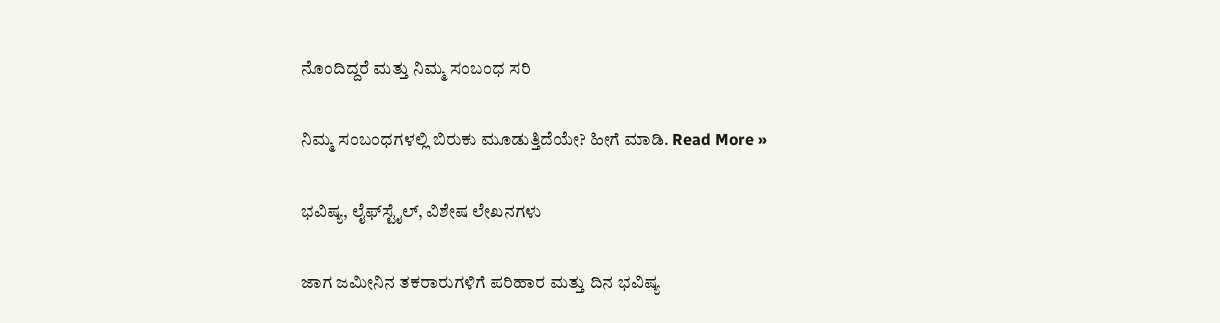ನೊಂದಿದ್ದರೆ ಮತ್ತು ನಿಮ್ಮ ಸಂಬಂಧ ಸರಿ

ನಿಮ್ಮ ಸಂಬಂಧಗಳಲ್ಲಿ ಬಿರುಕು ಮೂಡುತ್ತಿದೆಯೇ? ಹೀಗೆ ಮಾಡಿ. Read More »

ಭವಿಷ್ಯ, ಲೈಫ್‍ಸ್ಟೈಲ್, ವಿಶೇಷ ಲೇಖನಗಳು

ಜಾಗ ಜಮೀನಿನ ತಕರಾರುಗಳಿಗೆ ಪರಿಹಾರ ಮತ್ತು ದಿನ ಭವಿಷ್ಯ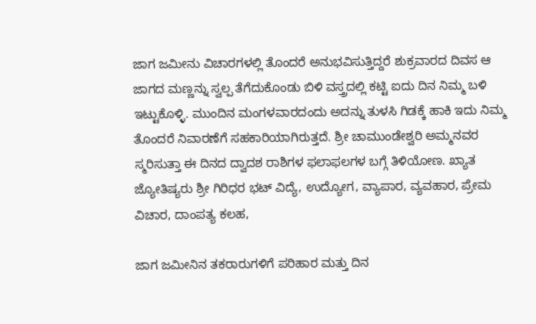ಜಾಗ ಜಮೀನು ವಿಚಾರಗಳಲ್ಲಿ ತೊಂದರೆ ಅನುಭವಿಸುತ್ತಿದ್ದರೆ ಶುಕ್ರವಾರದ ದಿವಸ ಆ ಜಾಗದ ಮಣ್ಣನ್ನು ಸ್ವಲ್ಪ ತೆಗೆದುಕೊಂಡು ಬಿಳಿ ವಸ್ತ್ರದಲ್ಲಿ ಕಟ್ಟಿ ಐದು ದಿನ ನಿಮ್ಮ ಬಳಿ ಇಟ್ಟುಕೊಳ್ಳಿ. ಮುಂದಿನ ಮಂಗಳವಾರದಂದು ಅದನ್ನು ತುಳಸಿ ಗಿಡಕ್ಕೆ ಹಾಕಿ ಇದು ನಿಮ್ಮ ತೊಂದರೆ ನಿವಾರಣೆಗೆ ಸಹಕಾರಿಯಾಗಿರುತ್ತದೆ. ಶ್ರೀ ಚಾಮುಂಡೇಶ್ವರಿ ಅಮ್ಮನವರ ಸ್ಮರಿಸುತ್ತಾ ಈ ದಿನದ ದ್ವಾದಶ ರಾಶಿಗಳ ಫಲಾಫಲಗಳ ಬಗ್ಗೆ ತಿಳಿಯೋಣ. ಖ್ಯಾತ ಜ್ಯೋತಿಷ್ಯರು ಶ್ರೀ ಗಿರಿಧರ ಭಟ್ ವಿದ್ಯೆ, ಉದ್ಯೋಗ, ವ್ಯಾಪಾರ, ವ್ಯವಹಾರ, ಪ್ರೇಮ ವಿಚಾರ, ದಾಂಪತ್ಯ ಕಲಹ,

ಜಾಗ ಜಮೀನಿನ ತಕರಾರುಗಳಿಗೆ ಪರಿಹಾರ ಮತ್ತು ದಿನ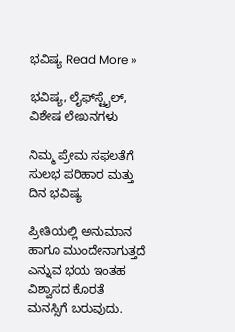ಭವಿಷ್ಯ Read More »

ಭವಿಷ್ಯ, ಲೈಫ್‍ಸ್ಟೈಲ್, ವಿಶೇಷ ಲೇಖನಗಳು

ನಿಮ್ಮ ಪ್ರೇಮ ಸಫಲತೆಗೆ ಸುಲಭ ಪರಿಹಾರ ಮತ್ತು ದಿನ ಭವಿಷ್ಯ

ಪ್ರೀತಿಯಲ್ಲಿ ಅನುಮಾನ ಹಾಗೂ ಮುಂದೇನಾಗುತ್ತದೆ ಎನ್ನುವ ಭಯ ಇಂತಹ ವಿಶ್ವಾಸದ ಕೊರತೆ ಮನಸ್ಸಿಗೆ ಬರುವುದು.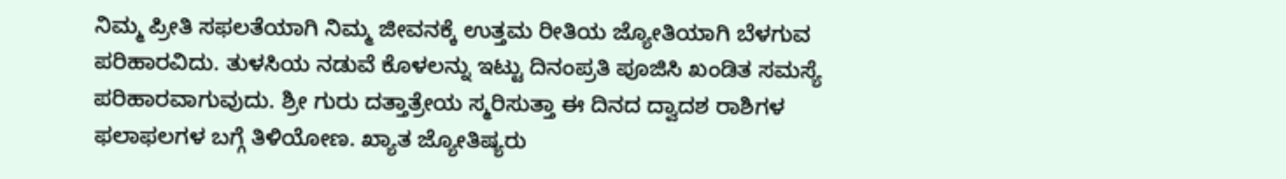ನಿಮ್ಮ ಪ್ರೀತಿ ಸಫಲತೆಯಾಗಿ ನಿಮ್ಮ ಜೀವನಕ್ಕೆ ಉತ್ತಮ ರೀತಿಯ ಜ್ಯೋತಿಯಾಗಿ ಬೆಳಗುವ ಪರಿಹಾರವಿದು. ತುಳಸಿಯ ನಡುವೆ ಕೊಳಲನ್ನು ಇಟ್ಟು ದಿನಂಪ್ರತಿ ಪೂಜಿಸಿ ಖಂಡಿತ ಸಮಸ್ಯೆ ಪರಿಹಾರವಾಗುವುದು. ಶ್ರೀ ಗುರು ದತ್ತಾತ್ರೇಯ ಸ್ಮರಿಸುತ್ತಾ ಈ ದಿನದ ದ್ವಾದಶ ರಾಶಿಗಳ ಫಲಾಫಲಗಳ ಬಗ್ಗೆ ತಿಳಿಯೋಣ. ಖ್ಯಾತ ಜ್ಯೋತಿಷ್ಯರು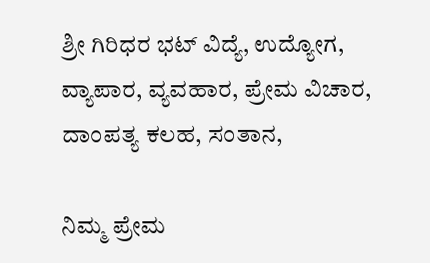ಶ್ರೀ ಗಿರಿಧರ ಭಟ್ ವಿದ್ಯೆ, ಉದ್ಯೋಗ, ವ್ಯಾಪಾರ, ವ್ಯವಹಾರ, ಪ್ರೇಮ ವಿಚಾರ, ದಾಂಪತ್ಯ ಕಲಹ, ಸಂತಾನ,

ನಿಮ್ಮ ಪ್ರೇಮ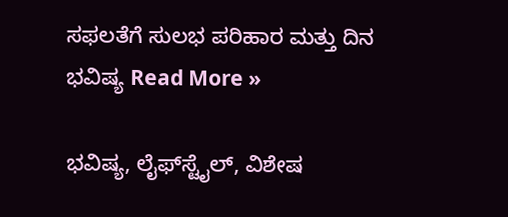ಸಫಲತೆಗೆ ಸುಲಭ ಪರಿಹಾರ ಮತ್ತು ದಿನ ಭವಿಷ್ಯ Read More »

ಭವಿಷ್ಯ, ಲೈಫ್‍ಸ್ಟೈಲ್, ವಿಶೇಷ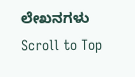ಲೇಖನಗಳು
Scroll to Top